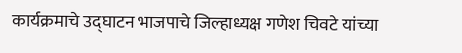कार्यक्रमाचे उद्घाटन भाजपाचे जिल्हाध्यक्ष गणेश चिवटे यांच्या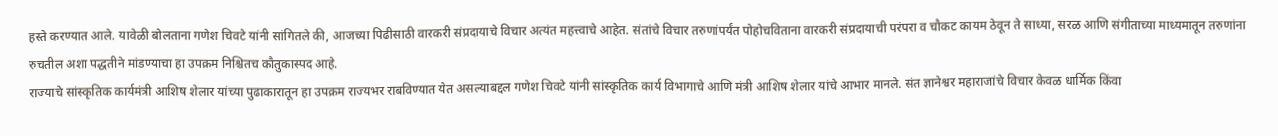हस्ते करण्यात आले. यावेळी बोलताना गणेश चिवटे यांनी सांगितले की, आजच्या पिढीसाठी वारकरी संप्रदायाचे विचार अत्यंत महत्त्वाचे आहेत. संतांचे विचार तरुणांपर्यंत पोहोचविताना वारकरी संप्रदायाची परंपरा व चौकट कायम ठेवून ते साध्या, सरळ आणि संगीताच्या माध्यमातून तरुणांना रुचतील अशा पद्धतीने मांडण्याचा हा उपक्रम निश्चितच कौतुकास्पद आहे.
राज्याचे सांस्कृतिक कार्यमंत्री आशिष शेलार यांच्या पुढाकारातून हा उपक्रम राज्यभर राबविण्यात येत असल्याबद्दल गणेश चिवटे यांनी सांस्कृतिक कार्य विभागाचे आणि मंत्री आशिष शेलार यांचे आभार मानले. संत ज्ञानेश्वर महाराजांचे विचार केवळ धार्मिक किंवा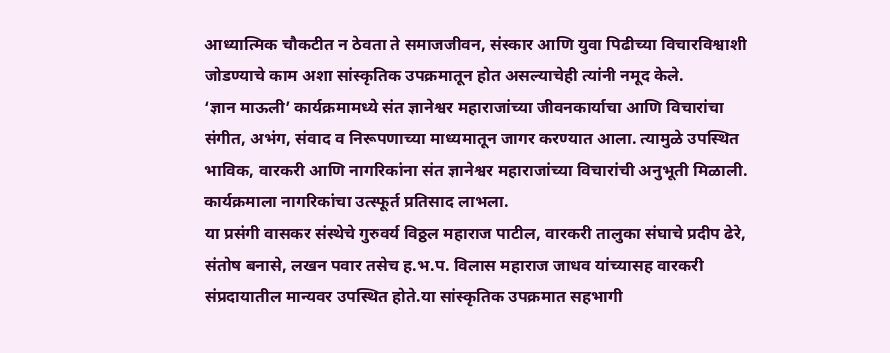आध्यात्मिक चौकटीत न ठेवता ते समाजजीवन, संस्कार आणि युवा पिढीच्या विचारविश्वाशी जोडण्याचे काम अशा सांस्कृतिक उपक्रमातून होत असल्याचेही त्यांनी नमूद केले.
‘ज्ञान माऊली’ कार्यक्रमामध्ये संत ज्ञानेश्वर महाराजांच्या जीवनकार्याचा आणि विचारांचा संगीत, अभंग, संवाद व निरूपणाच्या माध्यमातून जागर करण्यात आला. त्यामुळे उपस्थित भाविक, वारकरी आणि नागरिकांना संत ज्ञानेश्वर महाराजांच्या विचारांची अनुभूती मिळाली. कार्यक्रमाला नागरिकांचा उत्स्फूर्त प्रतिसाद लाभला.
या प्रसंगी वासकर संस्थेचे गुरुवर्य विठ्ठल महाराज पाटील, वारकरी तालुका संघाचे प्रदीप ढेरे, संतोष बनासे, लखन पवार तसेच ह.भ.प. विलास महाराज जाधव यांच्यासह वारकरी संप्रदायातील मान्यवर उपस्थित होते.या सांस्कृतिक उपक्रमात सहभागी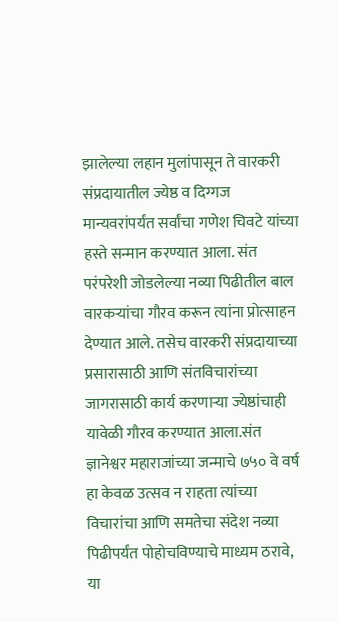झालेल्या लहान मुलांपासून ते वारकरी संप्रदायातील ज्येष्ठ व दिग्गज मान्यवरांपर्यंत सर्वांचा गणेश चिवटे यांच्या हस्ते सन्मान करण्यात आला. संत परंपरेशी जोडलेल्या नव्या पिढीतील बाल वारकऱ्यांचा गौरव करून त्यांना प्रोत्साहन देण्यात आले. तसेच वारकरी संप्रदायाच्या प्रसारासाठी आणि संतविचारांच्या जागरासाठी कार्य करणाऱ्या ज्येष्ठांचाही यावेळी गौरव करण्यात आला.संत ज्ञानेश्वर महाराजांच्या जन्माचे ७५० वे वर्ष हा केवळ उत्सव न राहता त्यांच्या विचारांचा आणि समतेचा संदेश नव्या पिढीपर्यंत पोहोचविण्याचे माध्यम ठरावे, या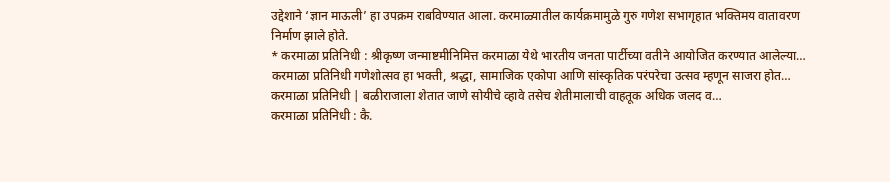उद्देशाने ‘ज्ञान माऊली’ हा उपक्रम राबविण्यात आला. करमाळ्यातील कार्यक्रमामुळे गुरु गणेश सभागृहात भक्तिमय वातावरण निर्माण झाले होते.
* करमाळा प्रतिनिधी : श्रीकृष्ण जन्माष्टमीनिमित्त करमाळा येथे भारतीय जनता पार्टीच्या वतीने आयोजित करण्यात आलेल्या…
करमाळा प्रतिनिधी गणेशोत्सव हा भक्ती, श्रद्धा, सामाजिक एकोपा आणि सांस्कृतिक परंपरेचा उत्सव म्हणून साजरा होत…
करमाळा प्रतिनिधी | बळीराजाला शेतात जाणे सोयीचे व्हावे तसेच शेतीमालाची वाहतूक अधिक जलद व…
करमाळा प्रतिनिधी : कै.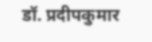डॉ. प्रदीपकुमार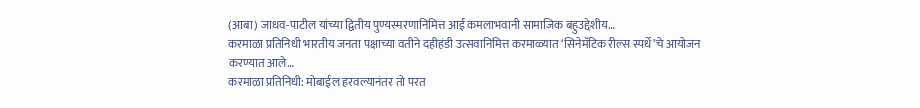(आबा) जाधव-पाटील यांच्या द्वितीय पुण्यस्मरणानिमित्त आई कमलाभवानी सामाजिक बहुउद्देशीय…
करमाळा प्रतिनिधी भारतीय जनता पक्षाच्या वतीने दहीहंडी उत्सवानिमित्त करमाळ्यात ‘सिनेमॅटिक रील्स स्पर्धे’चे आयोजन करण्यात आले…
करमाळा प्रतिनिधी: मोबाईल हरवल्यानंतर तो परत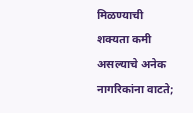मिळण्याची शक्यता कमी असल्याचे अनेक नागरिकांना वाटते;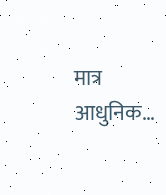मात्र आधुनिक…